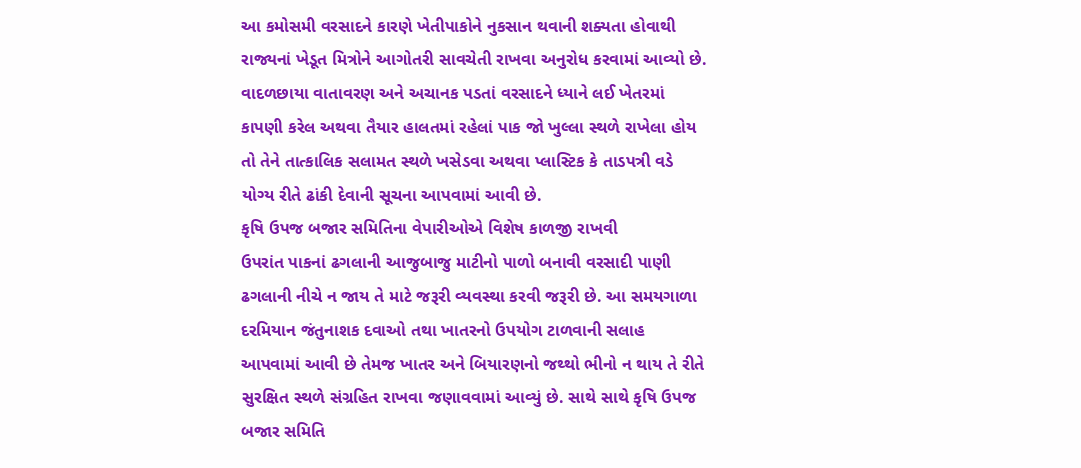આ કમોસમી વરસાદને કારણે ખેતીપાકોને નુકસાન થવાની શક્યતા હોવાથી રાજ્યનાં ખેડૂત મિત્રોને આગોતરી સાવચેતી રાખવા અનુરોધ કરવામાં આવ્યો છે. વાદળછાયા વાતાવરણ અને અચાનક પડતાં વરસાદને ધ્યાને લઈ ખેતરમાં કાપણી કરેલ અથવા તૈયાર હાલતમાં રહેલાં પાક જો ખુલ્લા સ્થળે રાખેલા હોય તો તેને તાત્કાલિક સલામત સ્થળે ખસેડવા અથવા પ્લાસ્ટિક કે તાડપત્રી વડે યોગ્ય રીતે ઢાંકી દેવાની સૂચના આપવામાં આવી છે.
કૃષિ ઉપજ બજાર સમિતિના વેપારીઓએ વિશેષ કાળજી રાખવી
ઉપરાંત પાકનાં ઢગલાની આજુબાજુ માટીનો પાળો બનાવી વરસાદી પાણી ઢગલાની નીચે ન જાય તે માટે જરૂરી વ્યવસ્થા કરવી જરૂરી છે. આ સમયગાળા દરમિયાન જંતુનાશક દવાઓ તથા ખાતરનો ઉપયોગ ટાળવાની સલાહ આપવામાં આવી છે તેમજ ખાતર અને બિયારણનો જથ્થો ભીનો ન થાય તે રીતે સુરક્ષિત સ્થળે સંગ્રહિત રાખવા જણાવવામાં આવ્યું છે. સાથે સાથે કૃષિ ઉપજ બજાર સમિતિ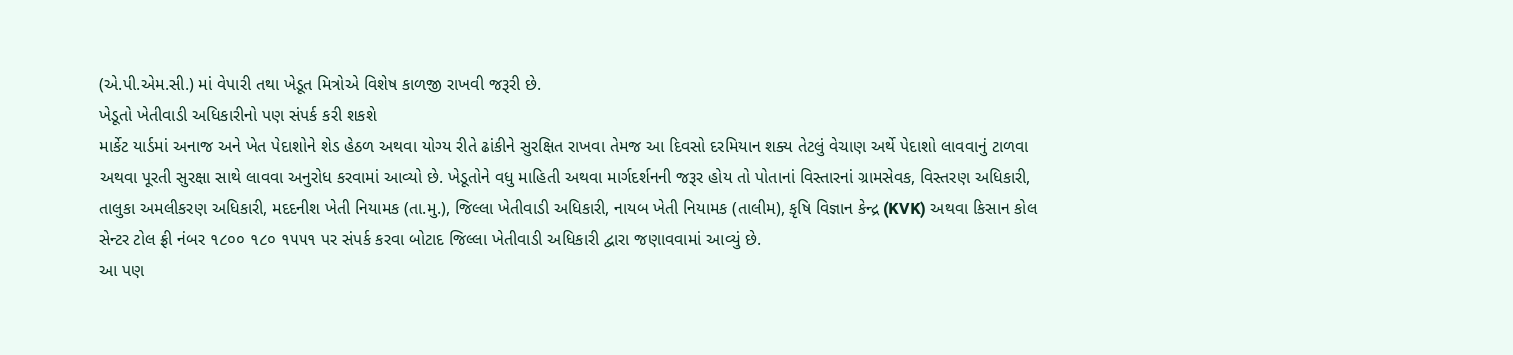(એ.પી.એમ.સી.) માં વેપારી તથા ખેડૂત મિત્રોએ વિશેષ કાળજી રાખવી જરૂરી છે.
ખેડૂતો ખેતીવાડી અધિકારીનો પણ સંપર્ક કરી શકશે
માર્કેટ યાર્ડમાં અનાજ અને ખેત પેદાશોને શેડ હેઠળ અથવા યોગ્ય રીતે ઢાંકીને સુરક્ષિત રાખવા તેમજ આ દિવસો દરમિયાન શક્ય તેટલું વેચાણ અર્થે પેદાશો લાવવાનું ટાળવા અથવા પૂરતી સુરક્ષા સાથે લાવવા અનુરોધ કરવામાં આવ્યો છે. ખેડૂતોને વધુ માહિતી અથવા માર્ગદર્શનની જરૂર હોય તો પોતાનાં વિસ્તારનાં ગ્રામસેવક, વિસ્તરણ અધિકારી, તાલુકા અમલીકરણ અધિકારી, મદદનીશ ખેતી નિયામક (તા.મુ.), જિલ્લા ખેતીવાડી અધિકારી, નાયબ ખેતી નિયામક (તાલીમ), કૃષિ વિજ્ઞાન કેન્દ્ર (KVK) અથવા કિસાન કોલ સેન્ટર ટોલ ફ્રી નંબર ૧૮૦૦ ૧૮૦ ૧૫૫૧ પર સંપર્ક કરવા બોટાદ જિલ્લા ખેતીવાડી અધિકારી દ્વારા જણાવવામાં આવ્યું છે.
આ પણ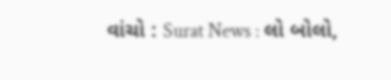વાંચો : Surat News : લો બોલો,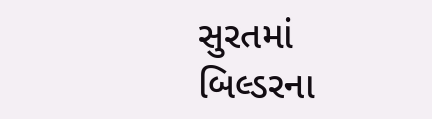સુરતમાં બિલ્ડરના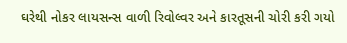ઘરેથી નોકર લાયસન્સ વાળી રિવોલ્વર અને કારતૂસની ચોરી કરી ગયો